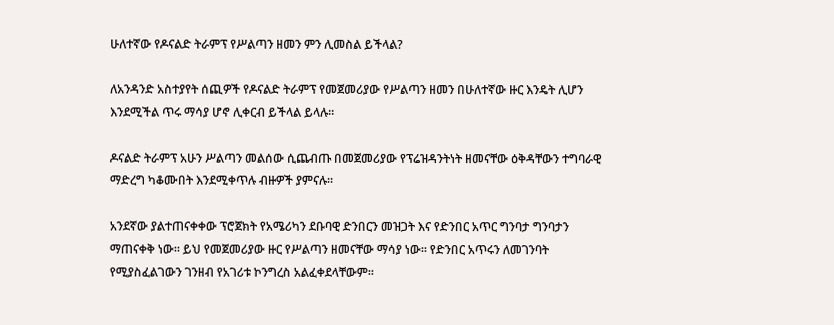ሁለተኛው የዶናልድ ትራምፕ የሥልጣን ዘመን ምን ሊመስል ይችላል?

ለአንዳንድ አስተያየት ሰጪዎች የዶናልድ ትራምፕ የመጀመሪያው የሥልጣን ዘመን በሁለተኛው ዙር እንዴት ሊሆን እንደሚችል ጥሩ ማሳያ ሆኖ ሊቀርብ ይችላል ይላሉ።

ዶናልድ ትራምፕ አሁን ሥልጣን መልሰው ሲጨብጡ በመጀመሪያው የፕሬዝዳንትነት ዘመናቸው ዕቅዳቸውን ተግባራዊ ማድረግ ካቆሙበት እንደሚቀጥሉ ብዙዎች ያምናሉ።

አንደኛው ያልተጠናቀቀው ፕሮጀክት የአሜሪካን ደቡባዊ ድንበርን መዝጋት እና የድንበር አጥር ግንባታ ግንባታን ማጠናቀቅ ነው። ይህ የመጀመሪያው ዙር የሥልጣን ዘመናቸው ማሳያ ነው። የድንበር አጥሩን ለመገንባት የሚያስፈልገውን ገንዘብ የአገሪቱ ኮንግረስ አልፈቀደላቸውም።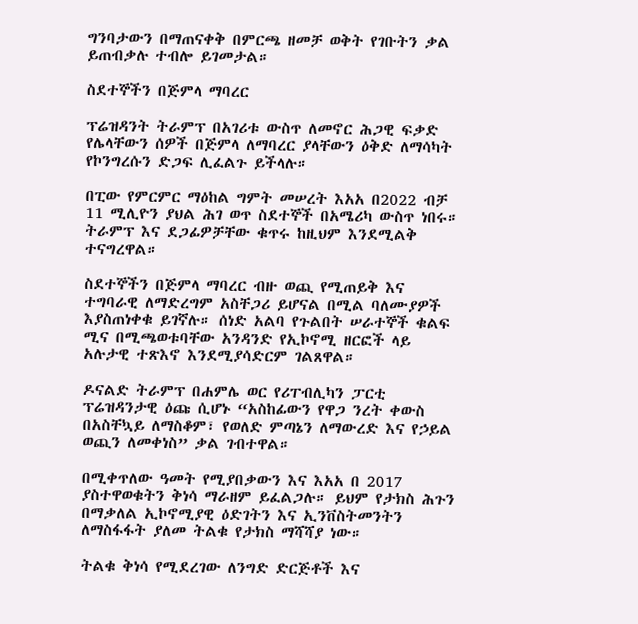ግንባታውን በማጠናቀቅ በምርጫ ዘመቻ ወቅት የገቡትን ቃል ይጠብቃሉ ተብሎ ይገመታል።

ስደተኞችን በጅምላ ማባረር

ፕሬዝዳንት ትራምፕ በአገሪቱ ውስጥ ለመኖር ሕጋዊ ፍቃድ የሌላቸውን ሰዎች በጅምላ ለማባረር ያላቸውን ዕቅድ ለማሳካት የኮንግረሱን ድጋፍ ሊፈልጉ ይችላሉ።

በፒው የምርምር ማዕከል ግምት መሠረት እአአ በ2022 ብቻ 11 ሚሊዮን ያህል ሕገ ወጥ ስደተኞች በአሜሪካ ውስጥ ነበሩ። ትራምፕ እና ደጋፊዎቻቸው ቁጥሩ ከዚህም እንደሚልቅ ተናግረዋል።

ስደተኞችን በጅምላ ማባረር ብዙ ወጪ የሚጠይቅ እና ተግባራዊ ለማድረግም አስቸጋሪ ይሆናል በሚል ባለሙያዎች እያስጠነቀቁ ይገኛሉ። ሰነድ አልባ የጉልበት ሠራተኞች ቁልፍ ሚና በሚጫወቱባቸው አንዳንድ የኢኮኖሚ ዘርፎች ላይ አሉታዊ ተጽእኖ እንደሚያሳድርም ገልጸዋል።

ዶናልድ ትራምፕ በሐምሌ ወር የሪፐብሊካን ፓርቲ ፕሬዝዳንታዊ ዕጩ ሲሆኑ “አስከፊውን የዋጋ ንረት ቀውስ በአስቸኳይ ለማስቆም፣ የወለድ ምጣኔን ለማውረድ እና የኃይል ወጪን ለመቀነስ” ቃል ገብተዋል።

በሚቀጥለው ዓመት የሚያበቃውን እና እአአ በ 2017 ያስተዋወቁትን ቅነሳ ማራዘም ይፈልጋሉ። ይህም የታክስ ሕጉን በማቃለል ኢኮኖሚያዊ ዕድገትን እና ኢንቨስትመንትን ለማስፋፋት ያለመ ትልቁ የታክስ ማሻሻያ ነው።

ትልቁ ቅነሳ የሚደረገው ለንግድ ድርጅቶች እና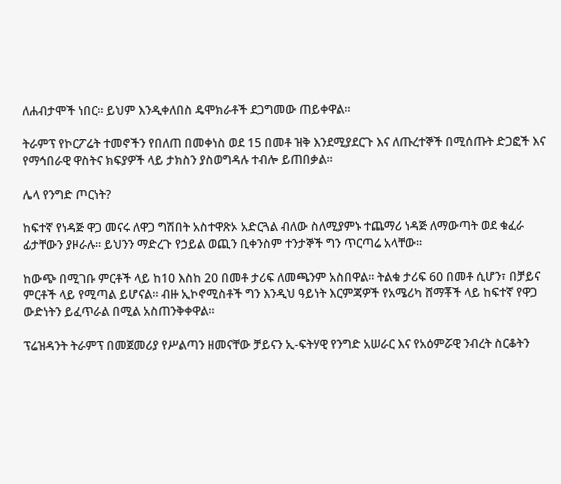ለሐብታሞች ነበር። ይህም እንዲቀለበስ ዴሞክራቶች ደጋግመው ጠይቀዋል።

ትራምፕ የኮርፖሬት ተመኖችን የበለጠ በመቀነስ ወደ 15 በመቶ ዝቅ እንደሚያደርጉ እና ለጡረተኞች በሚሰጡት ድጋፎች እና የማኅበራዊ ዋስትና ክፍያዎች ላይ ታክስን ያስወግዳሉ ተብሎ ይጠበቃል።

ሌላ የንግድ ጦርነት?

ከፍተኛ የነዳጅ ዋጋ መናሩ ለዋጋ ግሽበት አስተዋጽኦ አድርጓል ብለው ስለሚያምኑ ተጨማሪ ነዳጅ ለማውጣት ወደ ቁፈራ ፊታቸውን ያዞራሉ። ይህንን ማድረጉ የኃይል ወጪን ቢቀንስም ተንታኞች ግን ጥርጣሬ አላቸው።

ከውጭ በሚገቡ ምርቶች ላይ ከ10 እስከ 20 በመቶ ታሪፍ ለመጫንም አስበዋል። ትልቁ ታሪፍ 60 በመቶ ሲሆን፣ በቻይና ምርቶች ላይ የሚጣል ይሆናል። ብዙ ኢኮኖሚስቶች ግን እንዲህ ዓይነት እርምጃዎች የአሜሪካ ሸማቾች ላይ ከፍተኛ የዋጋ ውድነትን ይፈጥራል በሚል አስጠንቅቀዋል።

ፕሬዝዳንት ትራምፕ በመጀመሪያ የሥልጣን ዘመናቸው ቻይናን ኢ-ፍትሃዊ የንግድ አሠራር እና የአዕምሯዊ ንብረት ስርቆትን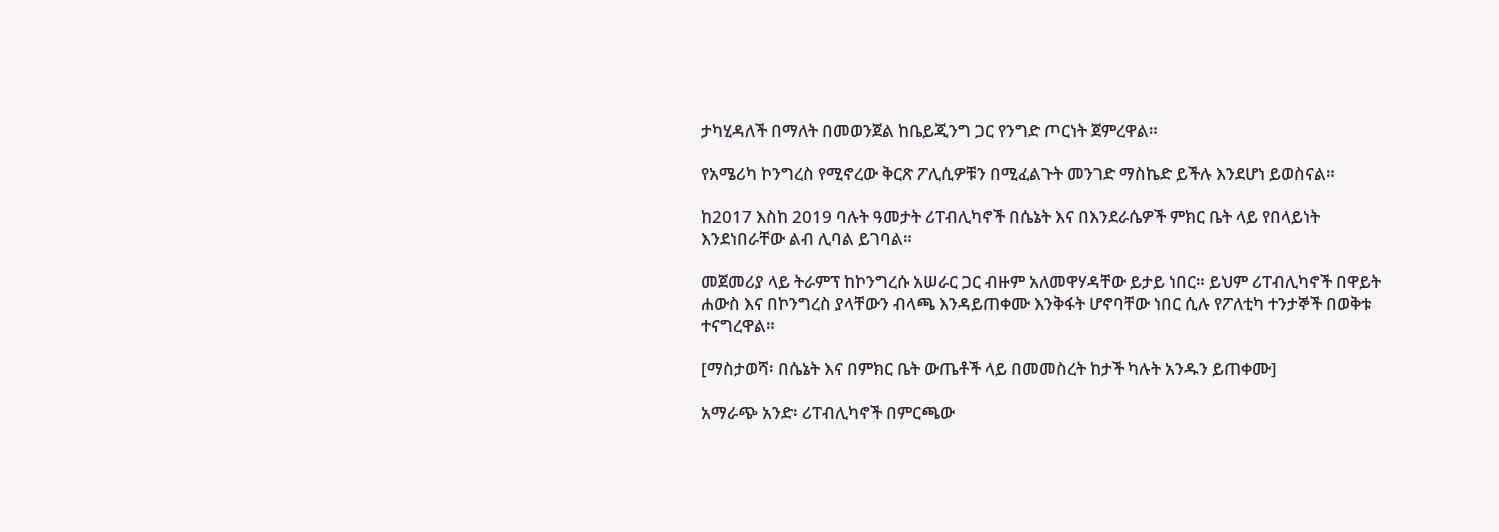ታካሂዳለች በማለት በመወንጀል ከቤይጂንግ ጋር የንግድ ጦርነት ጀምረዋል።

የአሜሪካ ኮንግረስ የሚኖረው ቅርጽ ፖሊሲዎቹን በሚፈልጉት መንገድ ማስኬድ ይችሉ እንደሆነ ይወስናል።

ከ2017 እስከ 2019 ባሉት ዓመታት ሪፐብሊካኖች በሴኔት እና በእንደራሴዎች ምክር ቤት ላይ የበላይነት እንደነበራቸው ልብ ሊባል ይገባል።

መጀመሪያ ላይ ትራምፕ ከኮንግረሱ አሠራር ጋር ብዙም አለመዋሃዳቸው ይታይ ነበር። ይህም ሪፐብሊካኖች በዋይት ሐውስ እና በኮንግረስ ያላቸውን ብላጫ እንዳይጠቀሙ እንቅፋት ሆኖባቸው ነበር ሲሉ የፖለቲካ ተንታኞች በወቅቱ ተናግረዋል።

[ማስታወሻ፡ በሴኔት እና በምክር ቤት ውጤቶች ላይ በመመስረት ከታች ካሉት አንዱን ይጠቀሙ]

አማራጭ አንድ፡ ሪፐብሊካኖች በምርጫው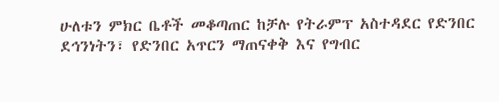ሁለቱን ምክር ቤቶች መቆጣጠር ከቻሉ የትራምፕ አስተዳደር የድንበር ደኅንነትን፣ የድንበር አጥርን ማጠናቀቅ እና የግብር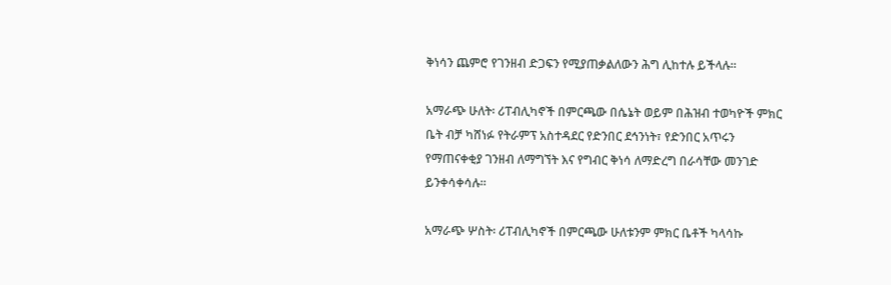ቅነሳን ጨምሮ የገንዘብ ድጋፍን የሚያጠቃልለውን ሕግ ሊከተሉ ይችላሉ።

አማራጭ ሁለት፡ ሪፐብሊካኖች በምርጫው በሴኔት ወይም በሕዝብ ተወካዮች ምክር ቤት ብቻ ካሸነፉ የትራምፕ አስተዳደር የድንበር ደኅንነት፣ የድንበር አጥሩን የማጠናቀቂያ ገንዘብ ለማግኘት እና የግብር ቅነሳ ለማድረግ በራሳቸው መንገድ ይንቀሳቀሳሉ።

አማራጭ ሦስት፡ ሪፐብሊካኖች በምርጫው ሁለቱንም ምክር ቤቶች ካላሳኩ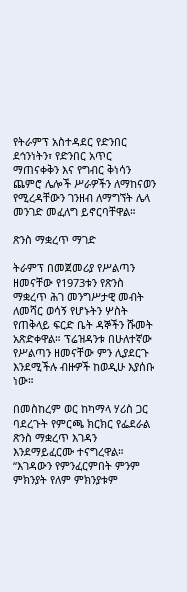የትራምፕ አስተዳደር የድንበር ደኅንነትን፣ የድንበር አጥር ማጠናቀቅን እና የግብር ቅነሳን ጨምሮ ሌሎች ሥራዎችን ለማከናወን የሚረዳቸውን ገንዘብ ለማግኘት ሌላ መንገድ መፈለግ ይኖርባቸዋል።

ጽንስ ማቋረጥ ማገድ

ትራምፕ በመጀመሪያ የሥልጣን ዘመናቸው የ1973ቱን የጽንስ ማቋረጥ ሕገ መንግሥታዊ መብት ለመሻር ወሳኝ የሆኑትን ሦስት የጠቅላይ ፍርድ ቤት ዳኞችን ሹመት አጽድቀዋል። ፕሬዝዳንቱ በሁለተኛው የሥልጣን ዘመናቸው ምን ሊያደርጉ እንደሚችሉ ብዙዎች ከወዲሁ እያሰቡ ነው።

በመስከረም ወር ከካማላ ሃሪስ ጋር ባደረጉት የምርጫ ክርክር የፌደራል ጽንስ ማቋረጥ እገዳን እንደማይፈርሙ ተናግረዋል። “እገዳውን የምንፈርምበት ምንም ምክንያት የለም ምክንያቱም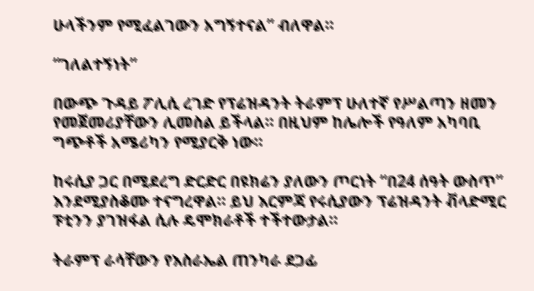ሁላችንም የሚፈልገውን አግኝተናል” ብለዋል።

“ገለልተኝነት”

በውጭ ጉዳይ ፖሊሲ ረገድ የፕሬዝዳንት ትራምፕ ሁለተኛ የሥልጣን ዘመን የመጀመሪያቸውን ሊመስል ይችላል። በዚህም ከሌሎች የዓለም አካባቢ ግጭቶች አሜሪካን የሚያርቅ ነው።

ከሩሲያ ጋር በሚደረግ ድርድር በዩክሬን ያለውን ጦርነት “በ24 ሰዓት ውስጥ” እንደሚያስቆሙ ተናግረዋል። ይህ እርምጃ የሩሲያውን ፕሬዝዳንት ቭላድሚር ፑቲንን ያገዝፋል ሲሉ ዴሞክራቶች ተችተውታል።

ትራምፕ ራሳቸውን የእስራኤል ጠንካራ ደጋፊ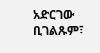አድርገው ቢገልጹም፣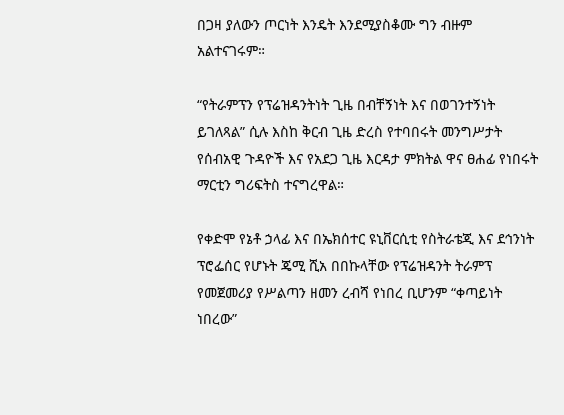በጋዛ ያለውን ጦርነት እንዴት እንደሚያስቆሙ ግን ብዙም አልተናገሩም።

“የትራምፕን የፕሬዝዳንትነት ጊዜ በብቸኝነት እና በወገንተኝነት ይገለጻል” ሲሉ እስከ ቅርብ ጊዜ ድረስ የተባበሩት መንግሥታት የሰብአዊ ጉዳዮች እና የአደጋ ጊዜ እርዳታ ምክትል ዋና ፀሐፊ የነበሩት ማርቲን ግሪፍትስ ተናግረዋል።

የቀድሞ የኔቶ ኃላፊ እና በኤክሰተር ዩኒቨርሲቲ የስትራቴጂ እና ደኅንነት ፕሮፌሰር የሆኑት ጄሚ ሺአ በበኩላቸው የፕሬዝዳንት ትራምፕ የመጀመሪያ የሥልጣን ዘመን ረብሻ የነበረ ቢሆንም “ቀጣይነት ነበረው”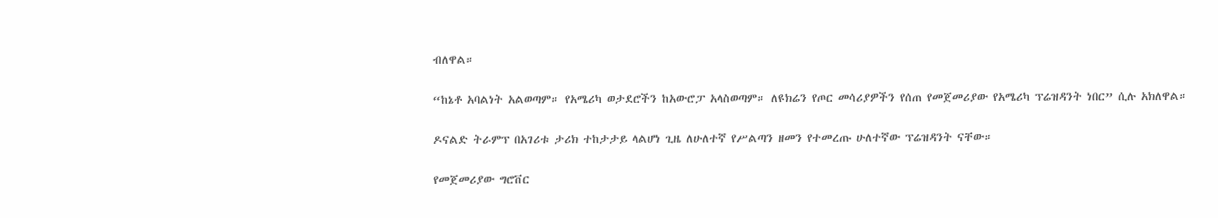ብለዋል።

“ከኔቶ አባልነት አልወጣም። የአሜሪካ ወታደሮችን ከአውሮፓ አላስወጣም። ለዩክሬን የጦር መሳሪያዎችን የሰጠ የመጀመሪያው የአሜሪካ ፕሬዝዳንት ነበር” ሲሉ አክለዋል።

ዶናልድ ትራምፕ በአገሪቱ ታሪክ ተከታታይ ላልሆነ ጊዜ ለሁለተኛ የሥልጣን ዘመን የተመረጡ ሁለተኛው ፕሬዝዳንት ናቸው።

የመጀመሪያው ግሮቨር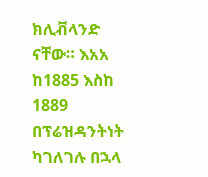ክሊቭላንድ ናቸው። እአአ ከ1885 እስከ 1889 በፕሬዝዳንትነት ካገለገሉ በኋላ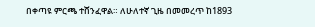በቀጣዩ ምርጫ ተሸንፈዋል። ለሁለተኛ ጊዜ በመመረጥ ከ1893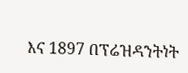እና 1897 በፕሬዝዳንትነት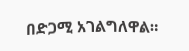በድጋሚ አገልግለዋል።